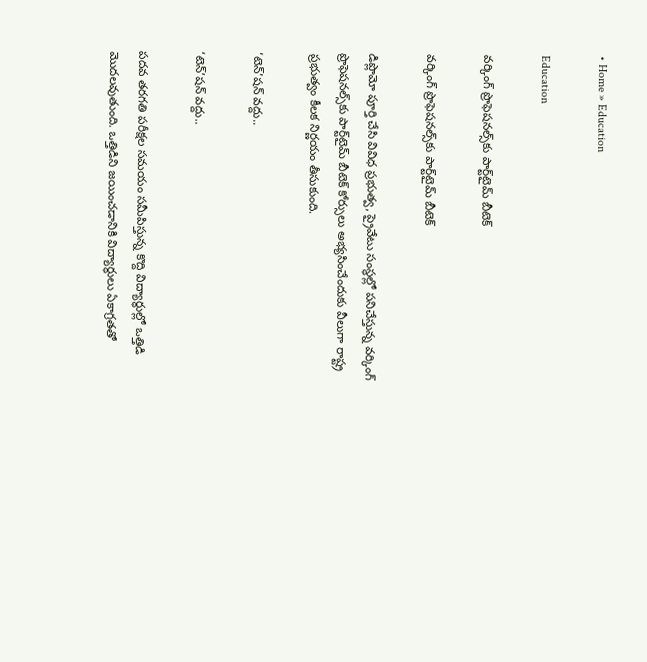• Home » Education

Education

వర్కింగ్‌ ప్రొఫెషనల్స్‌కు పార్ట్‌టైమ్‌ బీటెక్‌

వర్కింగ్‌ ప్రొఫెషనల్స్‌కు పార్ట్‌టైమ్‌ బీటెక్‌

డిప్లొమో పూర్తి చేసి వివిధ ప్రభుత్వ, ప్రైవేటు సంస్థల్లో పనిచేస్తున్న వర్కింగ్‌ ప్రొఫెషనల్స్‌కు పార్ట్‌టైమ్‌ బీటెక్‌ కోర్సులు అభ్యసించేందుకు వీలుగా రాష్ట్ర ప్రభుత్వం కీలక నిర్ణయం తీసుకుంది.

‘టెన్‌’షన్‌ వద్దు..

‘టెన్‌’షన్‌ వద్దు..

పదవ తరగతి పరీక్షల సమయం సమీపిస్తున్న కొద్ది విద్యార్థుల్లో ఒత్తిడి మొదలవుతుంది. ఒత్తిడిని జయించడానికి విద్యార్థులు ఏకాగ్రతతో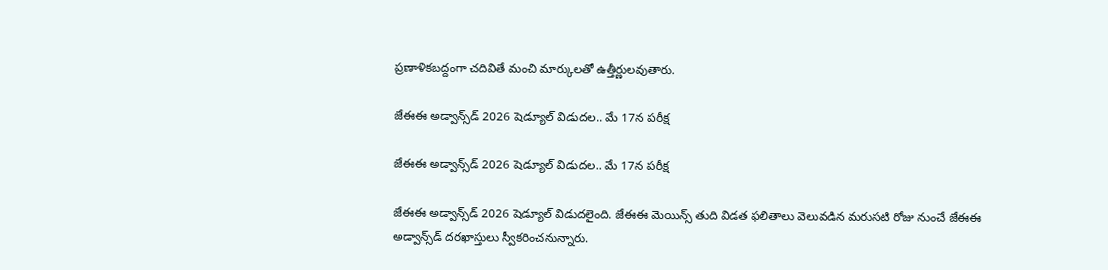ప్రణాళికబద్దంగా చదివితే మంచి మార్కులతో ఉత్తీర్ణులవుతారు.

జేఈఈ అడ్వాన్స్‌డ్ 2026 షెడ్యూల్ విడుదల.. మే 17న పరీక్ష

జేఈఈ అడ్వాన్స్‌డ్ 2026 షెడ్యూల్ విడుదల.. మే 17న పరీక్ష

జేఈఈ అడ్వాన్స్‌డ్ 2026 షెడ్యూల్ విడుదలైంది. జేఈఈ మెయిన్స్ తుది విడత ఫలితాలు వెలువడిన మరుసటి రోజు నుంచే జేఈఈ అడ్వాన్స్‌డ్‌ దరఖాస్తులు స్వీకరించనున్నారు.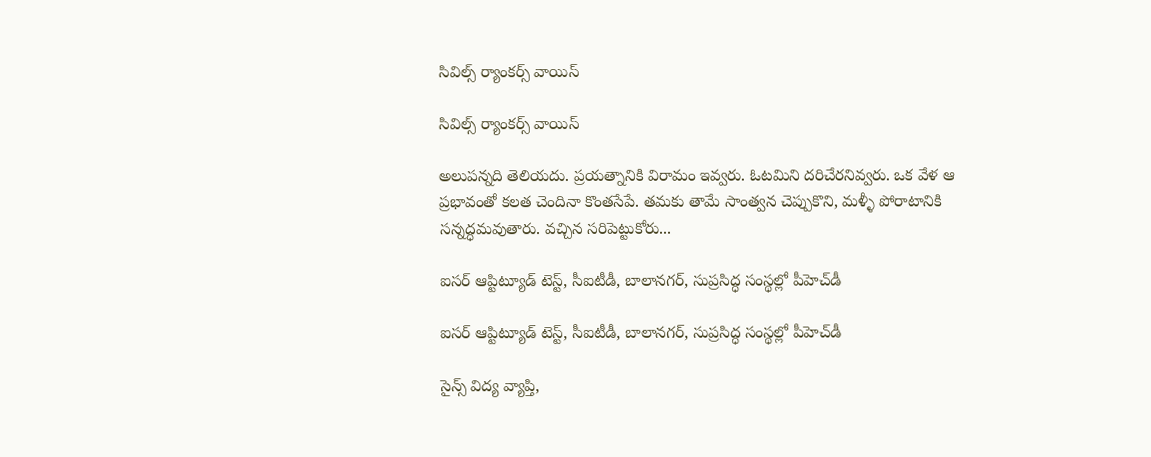సివిల్స్‌ ర్యాంకర్స్‌ వాయిస్‌

సివిల్స్‌ ర్యాంకర్స్‌ వాయిస్‌

అలుపన్నది తెలియదు. ప్రయత్నానికి విరామం ఇవ్వరు. ఓటమిని దరిచేరనివ్వరు. ఒక వేళ ఆ ప్రభావంతో కలత చెందినా కొంతసేపే. తమకు తామే సాంత్వన చెప్పుకొని, మళ్ళీ పోరాటానికి సన్నద్ధమవుతారు. వచ్చిన సరిపెట్టుకోరు...

ఐసర్‌ ఆప్టిట్యూడ్‌ టెస్ట్‌, సీఐటీడీ, బాలానగర్‌, సుప్రసిద్ధ సంస్థల్లో పీహెచ్‌డీ

ఐసర్‌ ఆప్టిట్యూడ్‌ టెస్ట్‌, సీఐటీడీ, బాలానగర్‌, సుప్రసిద్ధ సంస్థల్లో పీహెచ్‌డీ

సైన్స్‌ విద్య వ్యాప్తి,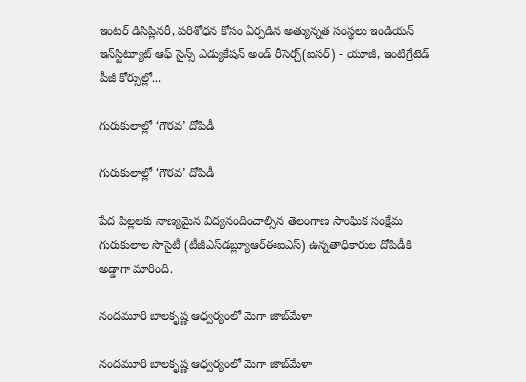ఇంటర్‌ డిసిప్లినరీ, పరిశోధన కోసం ఏర్పడిన అత్యున్నత సంస్థలు ఇండియన్‌ ఇన్‌స్టిట్యూట్‌ ఆఫ్‌ సైన్స్‌ ఎడ్యుకేషన్‌ అండ్‌ రీసెర్చ్‌(ఐసర్‌) - యూజీ, ఇంటిగ్రేటెడ్‌ పీజీ కోర్సుల్లో...

గురుకులాల్లో ‘గౌరవ’ దోపిడీ

గురుకులాల్లో ‘గౌరవ’ దోపిడీ

పేద పిల్లలకు నాణ్యమైన విద్యనందించాల్సిన తెలంగాణ సాంఘిక సంక్షేమ గురుకులాల సొసైటీ (టీజీఎస్‌డబ్ల్యూఆర్‌ఈఐఎస్‌) ఉన్నతాధికారుల దోపిడీకి అడ్డాగా మారింది.

నందమూరి బాలకృష్ణ ఆధ్వర్యంలో మెగా జాబ్‌మేళా

నందమూరి బాలకృష్ణ ఆధ్వర్యంలో మెగా జాబ్‌మేళా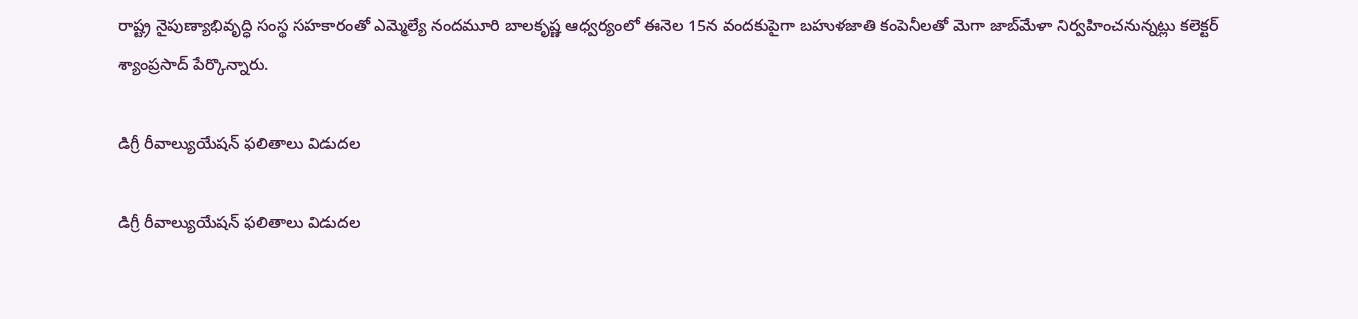రాష్ట్ర నైపుణ్యాభివృద్ధి సంస్థ సహకారంతో ఎమ్మెల్యే నందమూరి బాలకృష్ణ ఆధ్వర్యంలో ఈనెల 15న వందకుపైగా బహుళజాతి కంపెనీలతో మెగా జాబ్‌మేళా నిర్వహించనున్నట్లు కలెక్టర్‌ శ్యాంప్రసాద్‌ పేర్కొన్నారు.

డిగ్రీ రీవాల్యుయేషన్‌ ఫలితాలు విడుదల

డిగ్రీ రీవాల్యుయేషన్‌ ఫలితాలు విడుదల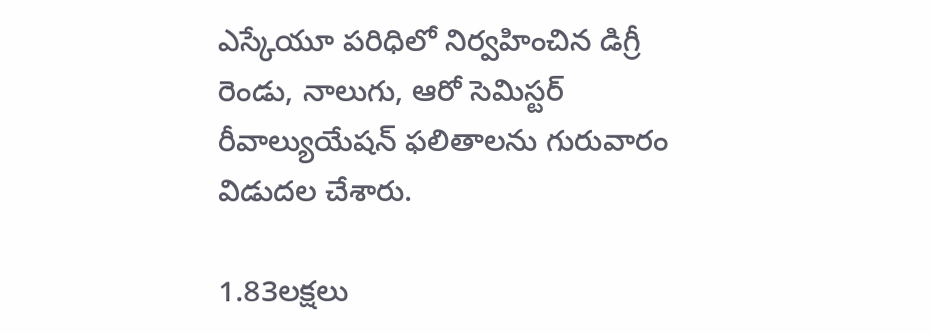ఎస్కేయూ పరిధిలో నిర్వహించిన డిగ్రీ రెండు, నాలుగు, ఆరో సెమిస్టర్‌ రీవాల్యుయేషన్‌ ఫలితాలను గురువారం విడుదల చేశారు.

1.83లక్షలు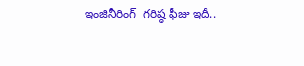ఇంజినీరింగ్‌  గరిష్ఠ ఫీజు ఇదీ..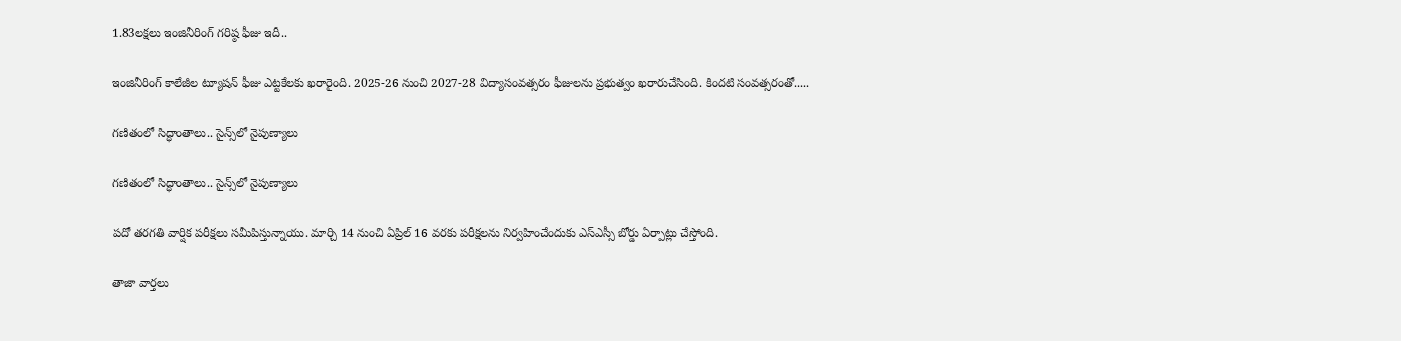1.83లక్షలు ఇంజినీరింగ్‌ గరిష్ఠ ఫీజు ఇదీ..

ఇంజినీరింగ్‌ కాలేజీల ట్యూషన్‌ ఫీజు ఎట్టకేలకు ఖరారైంది. 2025-26 నుంచి 2027-28 విద్యాసంవత్సరం ఫీజులను ప్రభుత్వం ఖరారుచేసింది. కిందటి సంవత్సరంతో.....

గణితంలో సిద్ధాంతాలు.. సైన్స్‌లో నైపుణ్యాలు

గణితంలో సిద్ధాంతాలు.. సైన్స్‌లో నైపుణ్యాలు

పదో తరగతి వార్షిక పరీక్షలు సమీపిస్తున్నాయు. మార్చి 14 నుంచి ఏప్రిల్‌ 16 వరకు పరీక్షలను నిర్వహించేందుకు ఎస్‌ఎస్సీ బోర్డు ఏర్పాట్లు చేస్తోంది.

తాజా వార్తలు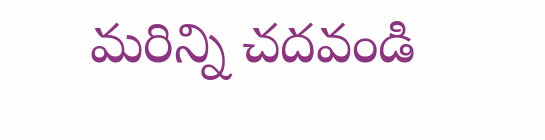మరిన్ని చదవండి